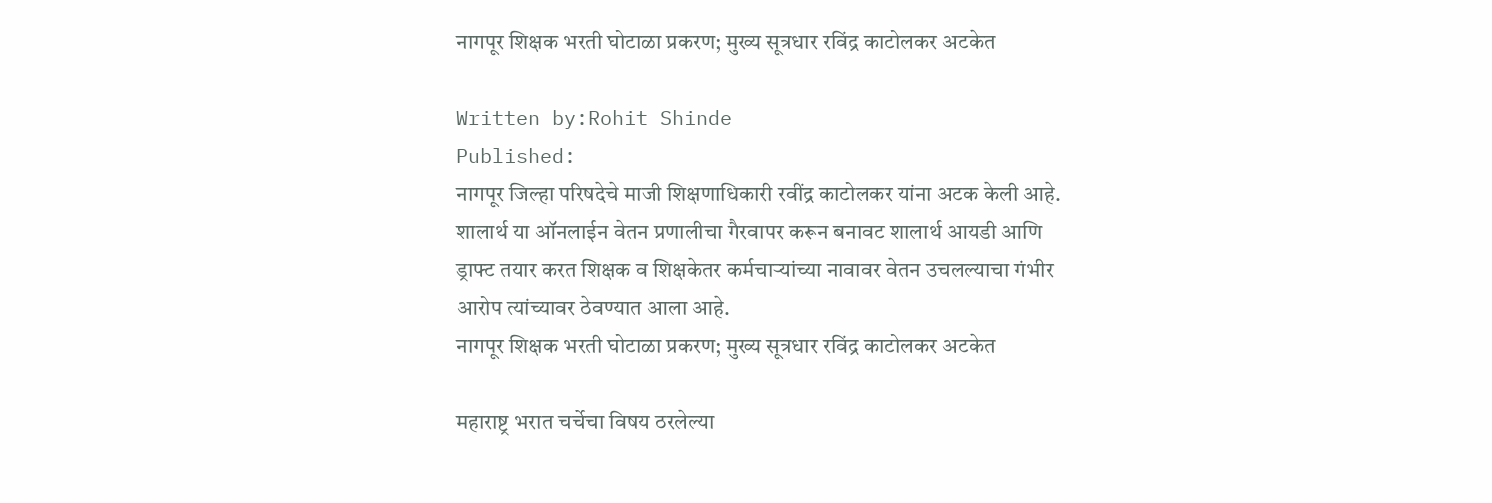नागपूर शिक्षक भरती घोटाळा प्रकरण; मुख्य सूत्रधार रविंद्र काटोलकर अटकेत

Written by:Rohit Shinde
Published:
नागपूर जिल्हा परिषदेचे माजी शिक्षणाधिकारी रवींद्र काटोलकर यांना अटक केली आहे. शालार्थ या ऑनलाईन वेतन प्रणालीचा गैरवापर करून बनावट शालार्थ आयडी आणि ड्राफ्ट तयार करत शिक्षक व शिक्षकेतर कर्मचाऱ्यांच्या नावावर वेतन उचलल्याचा गंभीर आरोप त्यांच्यावर ठेवण्यात आला आहे.
नागपूर शिक्षक भरती घोटाळा प्रकरण; मुख्य सूत्रधार रविंद्र काटोलकर अटकेत

महाराष्ट्र भरात चर्चेचा विषय ठरलेल्या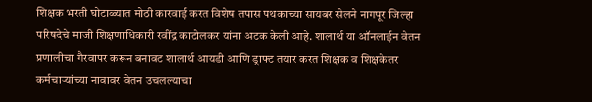शिक्षक भरती घोटाळ्यात मोठी कारवाई करत विशेष तपास पथकाच्या सायबर सेलने नागपूर जिल्हा परिषदेचे माजी शिक्षणाधिकारी रवींद्र काटोलकर यांना अटक केली आहे. शालार्थ या ऑनलाईन वेतन प्रणालीचा गैरवापर करून बनावट शालार्थ आयडी आणि ड्राफ्ट तयार करत शिक्षक व शिक्षकेतर कर्मचाऱ्यांच्या नावावर वेतन उचलल्याचा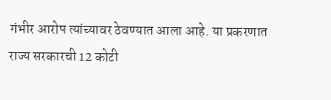गंभीर आरोप त्यांच्यावर ठेवण्यात आला आहे. या प्रकरणात राज्य सरकारची 12 कोटी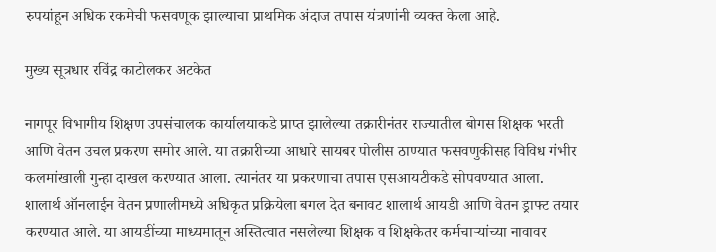रुपयांहून अधिक रकमेची फसवणूक झाल्याचा प्राथमिक अंदाज तपास यंत्रणांनी व्यक्त केला आहे.

मुख्य सूत्रधार रविंद्र काटोलकर अटकेत

नागपूर विभागीय शिक्षण उपसंचालक कार्यालयाकडे प्राप्त झालेल्या तक्रारीनंतर राज्यातील बोगस शिक्षक भरती आणि वेतन उचल प्रकरण समोर आले. या तक्रारीच्या आधारे सायबर पोलीस ठाण्यात फसवणुकीसह विविध गंभीर कलमांखाली गुन्हा दाखल करण्यात आला. त्यानंतर या प्रकरणाचा तपास एसआयटीकडे सोपवण्यात आला. शालार्थ ऑनलाईन वेतन प्रणालीमध्ये अधिकृत प्रक्रियेला बगल देत बनावट शालार्थ आयडी आणि वेतन ड्राफ्ट तयार करण्यात आले. या आयडींच्या माध्यमातून अस्तित्वात नसलेल्या शिक्षक व शिक्षकेतर कर्मचाऱ्यांच्या नावावर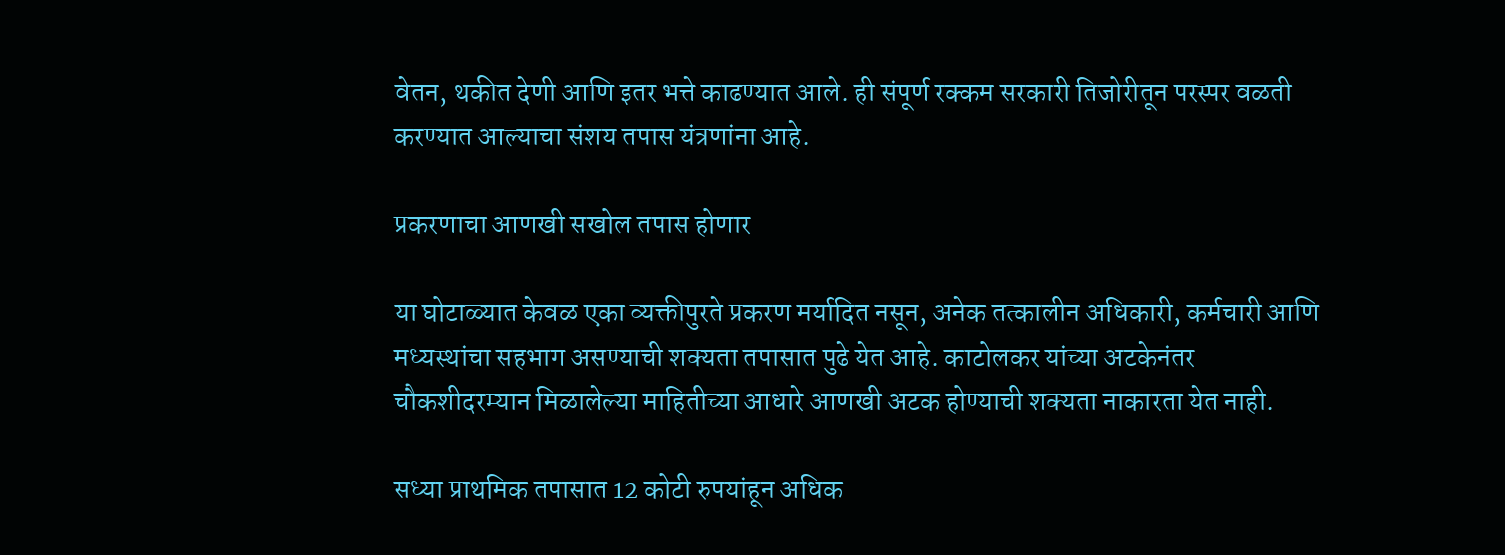वेतन, थकीत देणी आणि इतर भत्ते काढण्यात आले. ही संपूर्ण रक्कम सरकारी तिजोरीतून परस्पर वळती करण्यात आल्याचा संशय तपास यंत्रणांना आहे.

प्रकरणाचा आणखी सखोल तपास होणार

या घोटाळ्यात केवळ एका व्यक्तीपुरते प्रकरण मर्यादित नसून, अनेक तत्कालीन अधिकारी, कर्मचारी आणि मध्यस्थांचा सहभाग असण्याची शक्यता तपासात पुढे येत आहे. काटोलकर यांच्या अटकेनंतर चौकशीदरम्यान मिळालेल्या माहितीच्या आधारे आणखी अटक होण्याची शक्यता नाकारता येत नाही.

सध्या प्राथमिक तपासात 12 कोटी रुपयांहून अधिक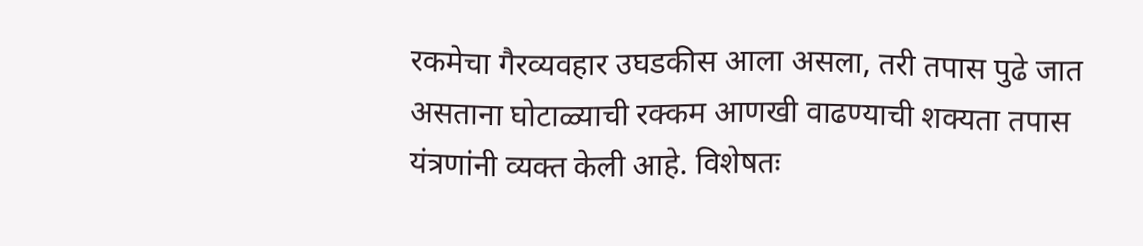रकमेचा गैरव्यवहार उघडकीस आला असला, तरी तपास पुढे जात असताना घोटाळ्याची रक्कम आणखी वाढण्याची शक्यता तपास यंत्रणांनी व्यक्त केली आहे. विशेषतः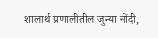शालार्थ प्रणालीतील जुन्या नोंदी,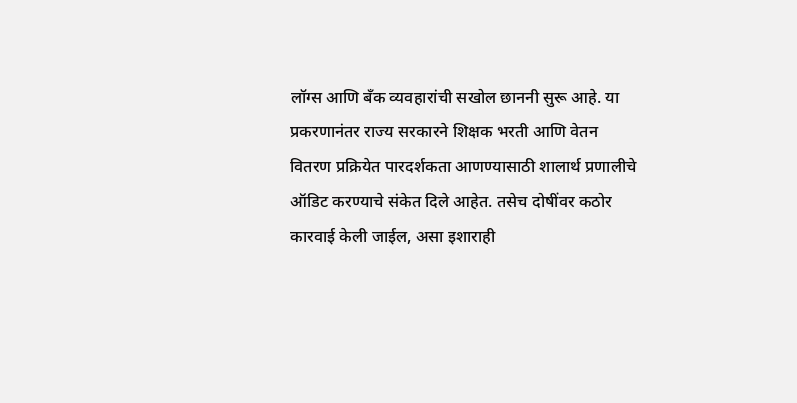लॉग्स आणि बँक व्यवहारांची सखोल छाननी सुरू आहे. या प्रकरणानंतर राज्य सरकारने शिक्षक भरती आणि वेतन वितरण प्रक्रियेत पारदर्शकता आणण्यासाठी शालार्थ प्रणालीचे ऑडिट करण्याचे संकेत दिले आहेत. तसेच दोषींवर कठोर कारवाई केली जाईल, असा इशाराही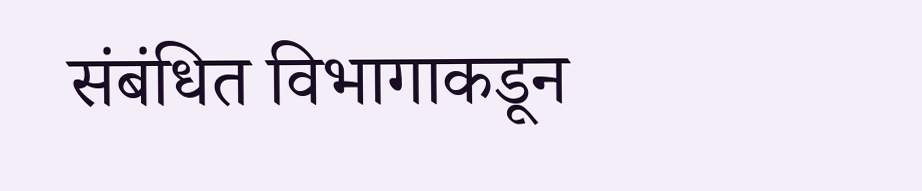संबंधित विभागाकडून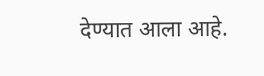देण्यात आला आहे.